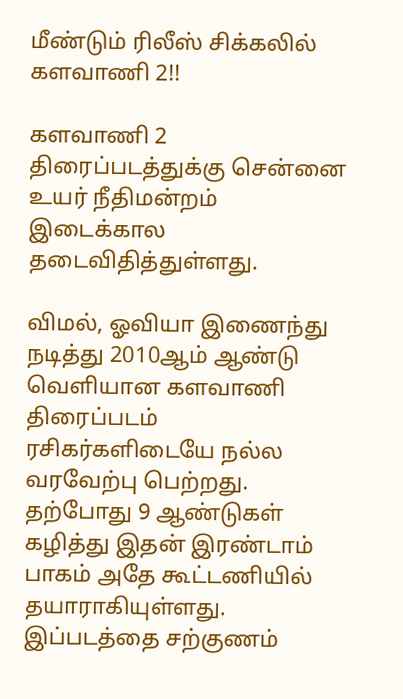மீண்டும் ரிலீஸ் சிக்கலில் களவாணி 2!!

களவாணி 2 திரைப்படத்துக்கு சென்னை உயர் நீதிமன்றம் இடைக்கால தடைவிதித்துள்ளது.

விமல், ஓவியா இணைந்து நடித்து 2010ஆம் ஆண்டு வெளியான களவாணி திரைப்படம் ரசிகர்களிடையே நல்ல வரவேற்பு பெற்றது. தற்போது 9 ஆண்டுகள் கழித்து இதன் இரண்டாம் பாகம் அதே கூட்டணியில் தயாராகியுள்ளது. இப்படத்தை சற்குணம்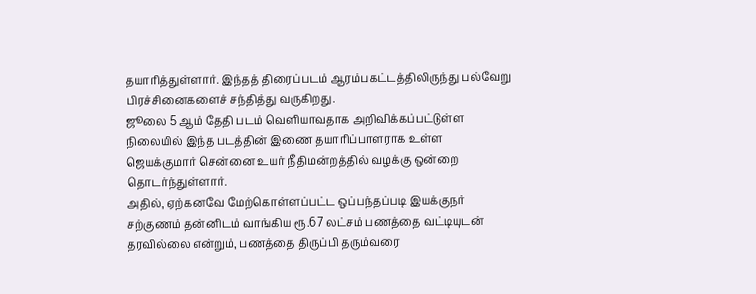தயாரித்துள்ளார். இந்தத் திரைப்படம் ஆரம்பகட்டத்திலிருந்து பல்வேறு பிரச்சினைகளைச் சந்தித்து வருகிறது.
ஜூலை 5 ஆம் தேதி படம் வெளியாவதாக அறிவிக்கப்பட்டுள்ள நிலையில் இந்த படத்தின் இணை தயாரிப்பாளராக உள்ள ஜெயக்குமார் சென்னை உயர் நீதிமன்றத்தில் வழக்கு ஒன்றை தொடர்ந்துள்ளார்.
அதில், ஏற்கனவே மேற்கொள்ளப்பட்ட ஒப்பந்தப்படி இயக்குநர் சற்குணம் தன்னிடம் வாங்கிய ரூ.67 லட்சம் பணத்தை வட்டியுடன் தரவில்லை என்றும், பணத்தை திருப்பி தரும்வரை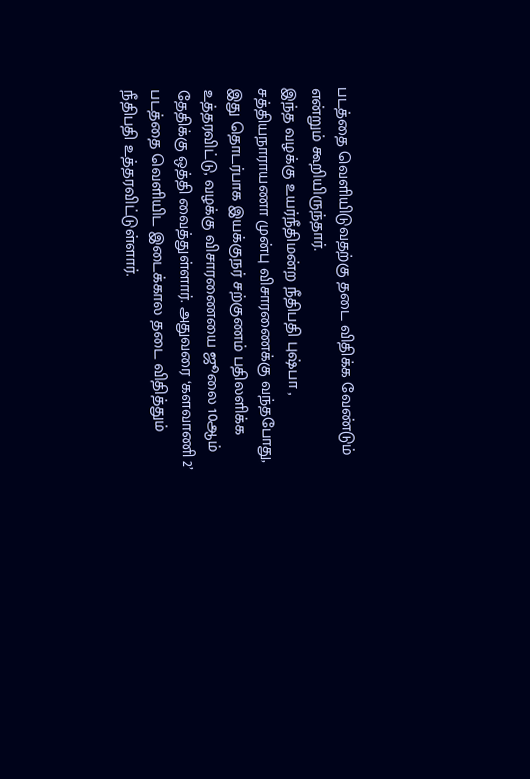படத்தை வெளியிடுவதற்கு தடை விதிக்க வேண்டும் என்றும் கூறியிருந்தார்.
இந்த வழக்கு உயர்நீதிமன்ற நீதிபதி புஷ்பா , சத்தியநாராயணா முன்பு விசாரணைக்கு வந்தபோது, இது தொடர்பாக இயக்குநர் சற்குணம் பதிலளிக்க உத்தரவிட்டு, வழக்கு விசாரணையை ஜூலை 10ஆம் தேதிக்கு ஒத்தி வைத்துள்ளார். அதுவரை ‘களவாணி 2’ படத்தை வெளியிட இடைக்கால தடை விதித்தும் நீதிபதி உத்தரவிட்டுள்ளார்.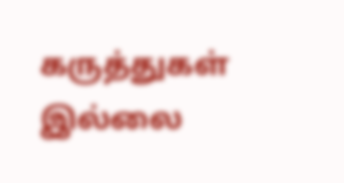கருத்துகள் இல்லை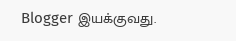Blogger இயக்குவது.